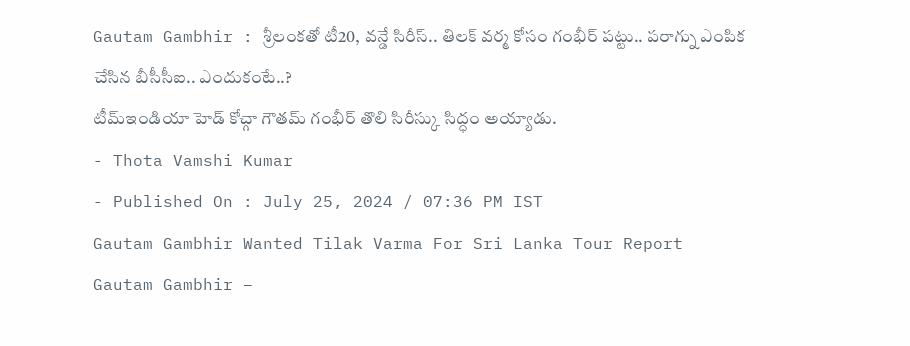Gautam Gambhir : శ్రీలంకతో టీ20, వన్డే సిరీస్.. తిలక్ వర్మ కోసం గంభీర్ పట్టు.. పరాగ్ను ఎంపిక చేసిన బీసీసీఐ.. ఎందుకంటే..?
టీమ్ఇండియా హెడ్ కోచ్గా గౌతమ్ గంభీర్ తొలి సిరీస్కు సిద్ధం అయ్యాడు.
- Thota Vamshi Kumar
- Published On : July 25, 2024 / 07:36 PM IST
Gautam Gambhir Wanted Tilak Varma For Sri Lanka Tour Report
Gautam Gambhir –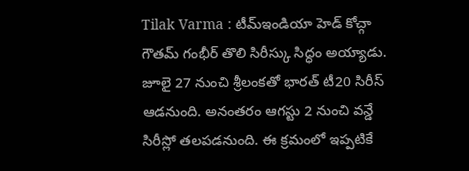Tilak Varma : టీమ్ఇండియా హెడ్ కోచ్గా గౌతమ్ గంభీర్ తొలి సిరీస్కు సిద్ధం అయ్యాడు. జూలై 27 నుంచి శ్రీలంకతో భారత్ టీ20 సిరీస్ ఆడనుంది. అనంతరం ఆగస్టు 2 నుంచి వన్డే సిరీస్లో తలపడనుంది. ఈ క్రమంలో ఇప్పటికే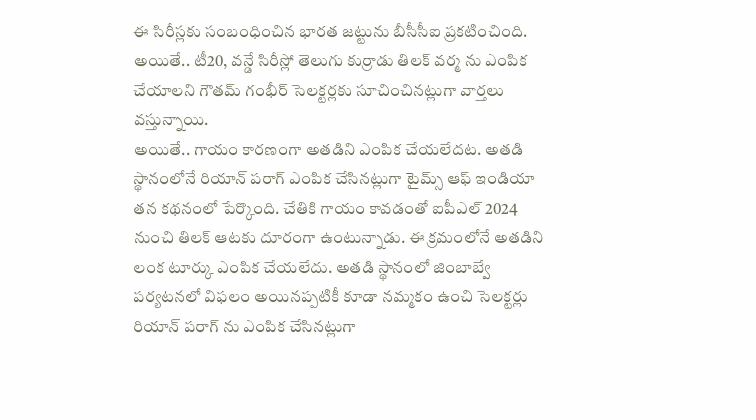ఈ సిరీస్లకు సంబంధించిన భారత జట్టును బీసీసీఐ ప్రకటించింది. అయితే.. టీ20, వన్డే సిరీస్లో తెలుగు కుర్రాడు తిలక్ వర్మ ను ఎంపిక చేయాలని గౌతమ్ గంభీర్ సెలక్టర్లకు సూచించినట్లుగా వార్తలు వస్తున్నాయి.
అయితే.. గాయం కారణంగా అతడిని ఎంపిక చేయలేదట. అతడి స్థానంలోనే రియాన్ పరాగ్ ఎంపిక చేసినట్లుగా టైమ్స్ ఆఫ్ ఇండియా తన కథనంలో పేర్కొంది. చేతికి గాయం కావడంతో ఐపీఎల్ 2024 నుంచి తిలక్ ఆటకు దూరంగా ఉంటున్నాడు. ఈ క్రమంలోనే అతడిని లంక టూర్కు ఎంపిక చేయలేదు. అతడి స్థానంలో జింబాబ్వే పర్యటనలో విఫలం అయినప్పటికీ కూడా నమ్మకం ఉంచి సెలక్టర్లు రియాన్ పరాగ్ ను ఎంపిక చేసినట్లుగా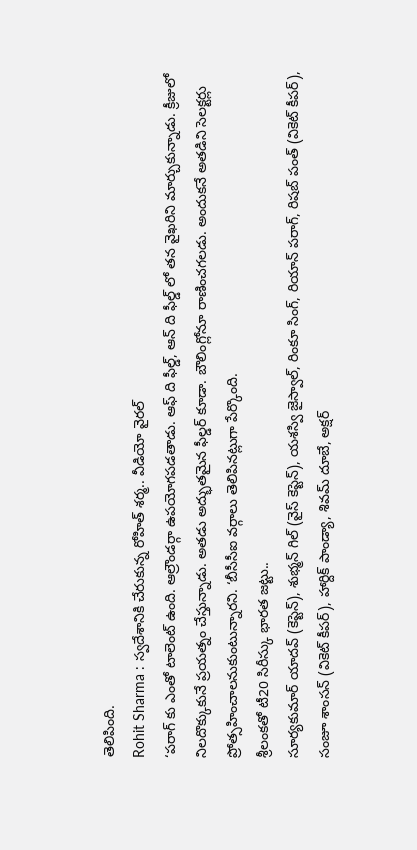తెలిపింది.
Rohit Sharma : స్వదేశానికి చేరుకున్న రోహిత్ శర్మ.. వీడియో వైరల్
‘పరాగ్ కు ఎంతో టాలెంట్ ఉంది. ఆల్రౌండర్గా ఉపయోగపడతాడు. ఆఫ్ ది ఫీల్డ్, ఆన్ ది ఫీల్డ్ లో తన వైఖరిని మార్చుకున్నాడు. క్రీజులో నిలదొక్కుకునే ప్రయత్నం చేస్తున్నాడు. అతడు అద్భుతమైన ఫీల్డర్ కూడా. బౌలింగ్లోనూ రాణించగలడు. అందుకనే అతడిని సెలక్టర్లు ప్రోత్సహించాలనుకుంటున్నారని. ‘బీసీసీఐ వర్గాలు తెలిపినట్లుగా పేర్కొంది.
శ్రీలంకతో టీ20 సిరీస్కు భారత జట్టు..
సూర్యకుమార్ యాదవ్ (కెప్టెన్), శుభ్మన్ గిల్ (వైస్ కెప్టెన్), యశస్వి జైస్వాల్, రింకూ సింగ్, రియాన్ పరాగ్, రిషబ్ పంత్ (వికెట్ కీపర్), సంజూ శాంసన్ (వికెట్ కీపర్), హార్దిక్ పాండ్యా, శివమ్ దూబే, అక్షర్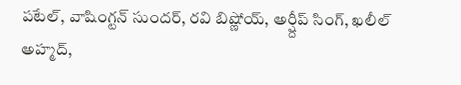పటేల్, వాషింగ్టన్ సుందర్, రవి బిష్ణోయ్, అర్ష్దీప్ సింగ్, ఖలీల్ అహ్మద్,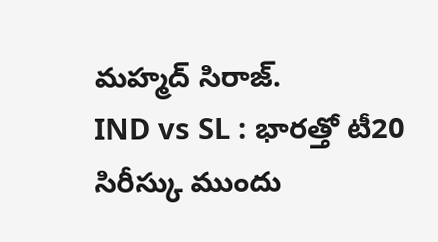మహ్మద్ సిరాజ్.
IND vs SL : భారత్తో టీ20 సిరీస్కు ముందు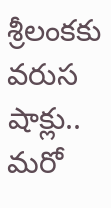శ్రీలంకకు వరుస షాక్లు.. మరో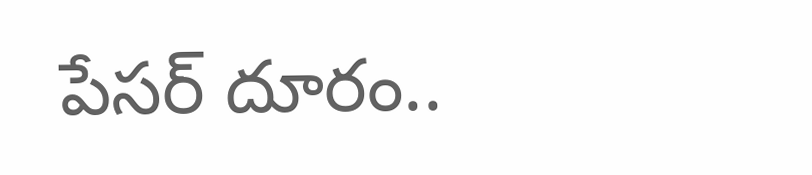పేసర్ దూరం..